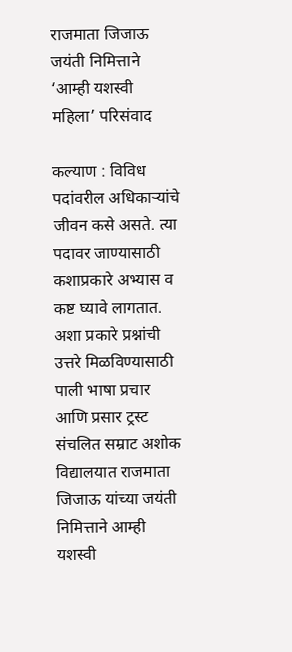राजमाता जिजाऊ जयंती निमित्ताने ‘आम्ही यशस्वी महिला’ परिसंवाद

कल्याण : विविध पदांवरील अधिकाऱ्यांचे जीवन कसे असते. त्या पदावर जाण्यासाठी कशाप्रकारे अभ्यास व कष्ट घ्यावे लागतात. अशा प्रकारे प्रश्नांची उत्तरे मिळविण्यासाठी पाली भाषा प्रचार आणि प्रसार ट्रस्ट संचलित सम्राट अशोक विद्यालयात राजमाता जिजाऊ यांच्या जयंती निमित्ताने आम्ही यशस्वी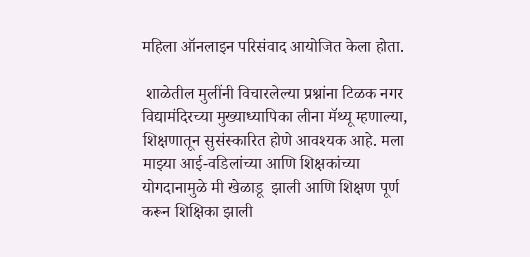महिला ऑनलाइन परिसंवाद आयोजित केला होता.

 शाळेतील मुलींनी विचारलेल्या प्रश्नांना टिळक नगर विद्यामंदिरच्या मुख्याध्यापिका लीना मॅथ्यू म्हणाल्या, शिक्षणातून सुसंस्कारित होणे आवश्यक आहे. मला माझ्या आई-वडिलांच्या आणि शिक्षकांच्या योगदानामुळे मी खेळाडू  झाली आणि शिक्षण पूर्ण करून शिक्षिका झाली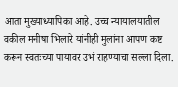आता मुख्याध्यापिका आहे. उच्च न्यायालयातील वकील मनीषा भिलारे यांनीही मुलांना आपण कष्ट करून स्वतःच्या पायावर उभं राहण्याचा सल्ला दिला.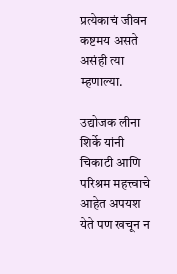प्रत्येकाचं जीवन कष्टमय असते असंही त्या म्हणाल्या.

उद्योजक लीना शिर्के यांनी चिकाटी आणि परिश्रम महत्त्वाचे आहेत अपयश येते पण खचून न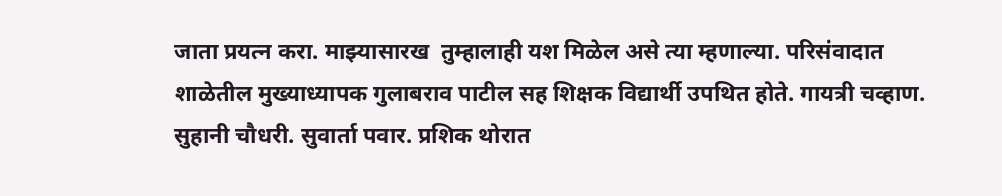जाता प्रयत्न करा. माझ्यासारख  तुम्हालाही यश मिळेल असे त्या म्हणाल्या. परिसंवादात शाळेतील मुख्याध्यापक गुलाबराव पाटील सह शिक्षक विद्यार्थी उपथित होते. गायत्री चव्हाण. सुहानी चौधरी. सुवार्ता पवार. प्रशिक थोरात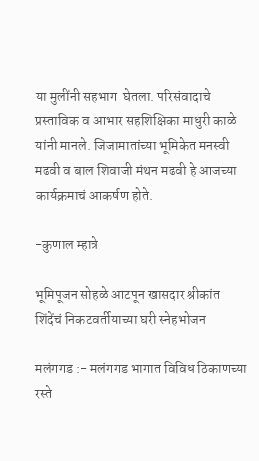या मुलींनी सहभाग  घेतला. परिसंवादाचे प्रस्ताविक व आभार सहशिक्षिका माधुरी काळे यांनी मानले. जिजामातांच्या भूमिकेत मनस्वी मढवी व बाल शिवाजी मंथन मढवी हे आजच्या कार्यक्रमाचं आकर्षण होते.

-कुणाल म्हात्रे

भूमिपूजन सोहळे आटपून खासदार श्रीकांत शिंदेंचं निकटवर्तीयाच्या घरी स्नेहभोजन

मलंगगड :- मलंगगड भागात विविध ठिकाणच्या रस्ते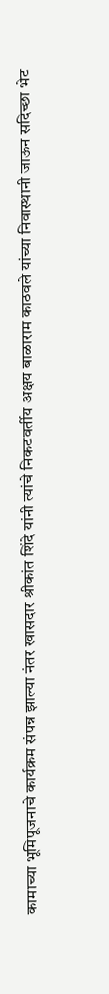कामाच्या भूमिपूजनाचे कार्यक्रम संपन्न झाल्या नंतर खासदार श्रीकांत शिंदे यांनी त्यांचे निकटवर्तीय अक्षय बाळाराम काठवले यांच्या निवास्थानी जाऊन सदिच्छा भेट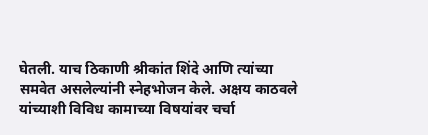घेतली. याच ठिकाणी श्रीकांत शिंदे आणि त्यांच्या समवेत असलेल्यांनी स्नेहभोजन केले. अक्षय काठवले यांच्याशी विविध कामाच्या विषयांवर चर्चा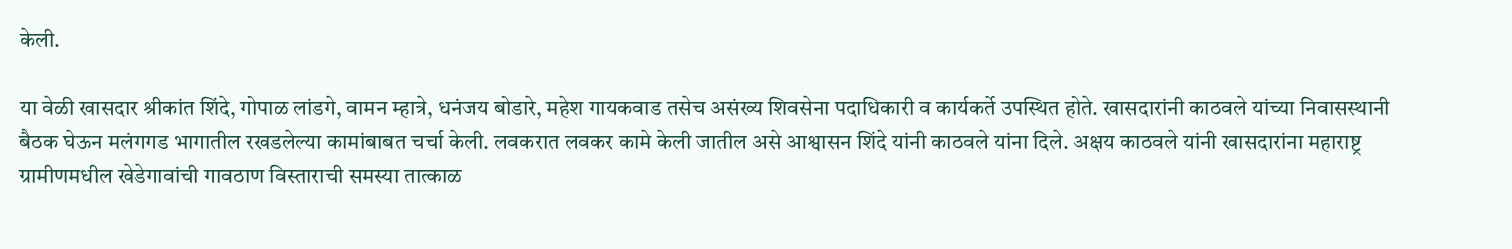केली.

या वेळी खासदार श्रीकांत शिंदे, गोपाळ लांडगे, वामन म्हात्रे, धनंजय बोडारे, महेश गायकवाड तसेच असंख्य शिवसेना पदाधिकारी व कार्यकर्ते उपस्थित होते. खासदारांनी काठवले यांच्या निवासस्थानी बैठक घेऊन मलंगगड भागातील रखडलेल्या कामांबाबत चर्चा केली. लवकरात लवकर कामे केली जातील असे आश्वासन शिंदे यांनी काठवले यांना दिले. अक्षय काठवले यांनी खासदारांना महाराष्ट्र ग्रामीणमधील खेडेगावांची गावठाण विस्ताराची समस्या तात्काळ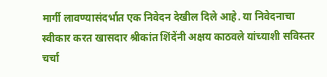मार्गी लावण्यासंदर्भात एक निवेदन देखील दिले आहे. या निवेदनाचा स्वीकार करत खासदार श्रीकांत शिंदेंनी अक्षय काठवले यांच्याशी सविस्तर चर्चा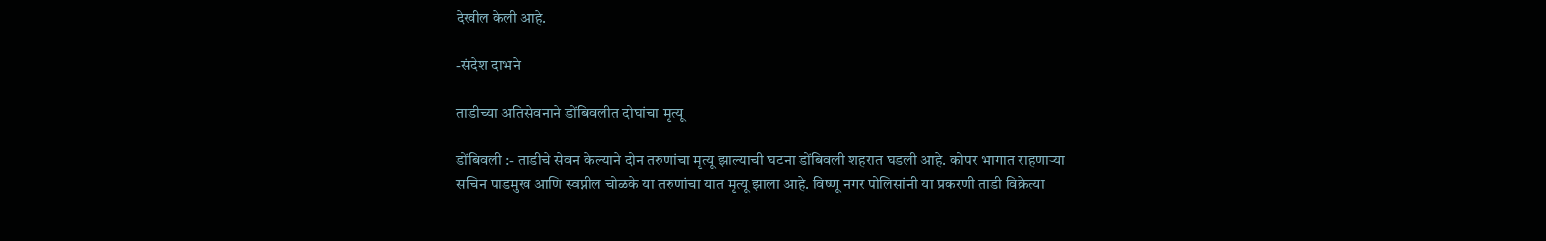देखील केली आहे.

-संदेश दाभने

ताडीच्या अतिसेवनाने डोंबिवलीत दोघांचा मृत्यू

डोंबिवली :- ताडीचे सेवन केल्याने दोन तरुणांचा मृत्यू झाल्याची घटना डोंबिवली शहरात घडली आहे. कोपर भागात राहणाऱ्या सचिन पाडमुख आणि स्वप्नील चोळके या तरुणांचा यात मृत्यू झाला आहे. विष्णू नगर पोलिसांनी या प्रकरणी ताडी विक्रेत्या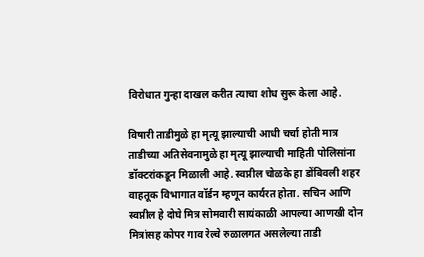विरोधात गुन्हा दाखल करीत त्याचा शोध सुरू केला आहे.

विषारी ताडीमुळे हा मृत्यू झाल्याची आधी चर्चा होती मात्र ताडीच्या अतिसेवनामुळे हा मृत्यू झाल्याची माहिती पोलिसांना डॉक्टरांकडून मिळाली आहे. स्वप्नील चोळके हा डोंबिवली शहर वाहतूक विभागात वॉर्डन म्हणून कार्यरत होता. सचिन आणि स्वप्नील हे दोघे मित्र सोमवारी सायंकाळी आपल्या आणखी दोन मित्रांसह कोपर गाव रेल्वे रुळालगत असलेल्या ताडी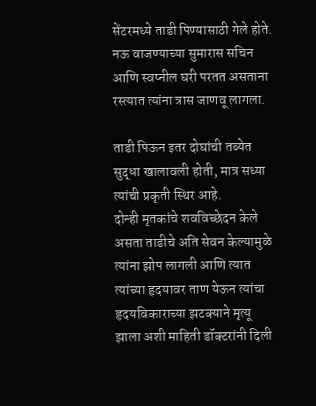सेंटरमध्ये ताडी पिण्यासाठी गेले होते. नऊ वाजण्याच्या सुमारास सचिन आणि स्वप्नील घरी परतत असताना रस्त्यात त्यांना त्रास जाणवू लागला.

ताडी पिऊन इतर दोघांची तब्येत सुद्धा खालावली होती, मात्र सध्या त्यांची प्रकृती स्थिर आहे.
दोन्ही मृतकांचे शवविच्छेदन केले असता ताडीचे अति सेवन केल्यामुळे त्यांना झोप लागली आणि त्यात त्यांच्या हृदयावर ताण येऊन त्यांचा हृदयविकाराच्या झटक्याने मृत्यू झाला अशी माहिती डॉक्टरांनी दिली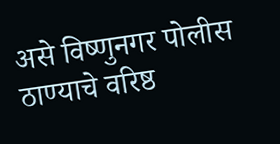असे विष्णुनगर पोलीस ठाण्याचे वरिष्ठ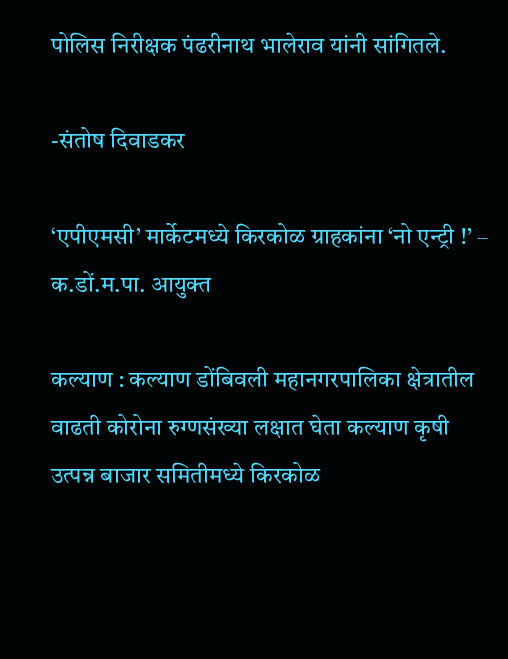पोलिस निरीक्षक पंढरीनाथ भालेराव यांनी सांगितले.

-संतोष दिवाडकर

‘एपीएमसी’ मार्केटमध्ये किरकोळ ग्राहकांना ‘नो एन्ट्री !’ – क.डों.म.पा. आयुक्त

कल्याण : कल्याण डोंबिवली महानगरपालिका क्षेत्रातील वाढती कोरोना रुग्णसंख्या लक्षात घेता कल्याण कृषी उत्पन्न बाजार समितीमध्ये किरकोळ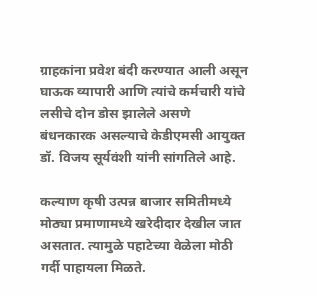ग्राहकांना प्रवेश बंदी करण्यात आली असून घाऊक व्यापारी आणि त्यांचे कर्मचारी यांचे लसीचे दोन डोस झालेले असणे बंधनकारक असल्याचे केडीएमसी आयुक्त डॉ. विजय सूर्यवंशी यांनी सांगतिले आहे.

कल्याण कृषी उत्पन्न बाजार समितीमध्ये मोठ्या प्रमाणामध्ये खरेदीदार देखील जात असतात. त्यामुळे पहाटेच्या वेळेला मोठी गर्दी पाहायला मिळते.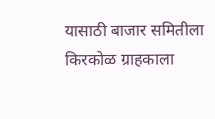यासाठी बाजार समितीला किरकोळ ग्राहकाला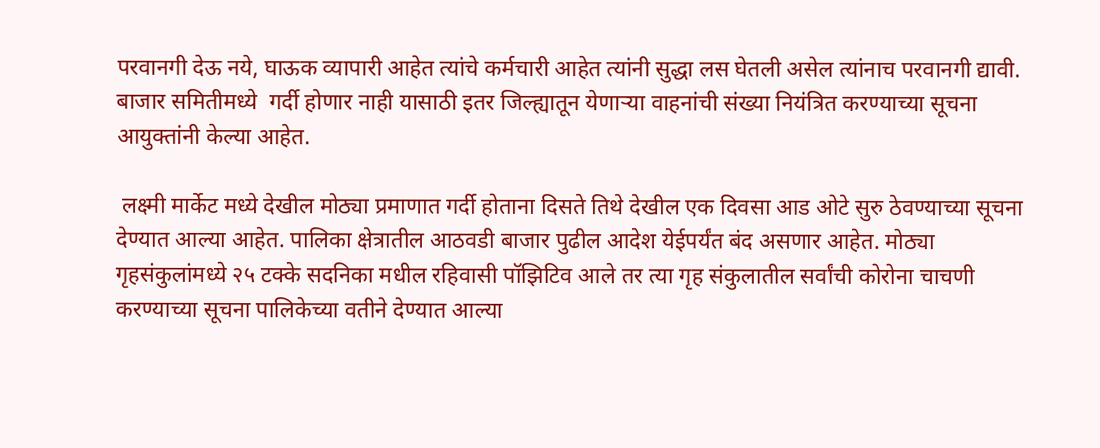परवानगी देऊ नये, घाऊक व्यापारी आहेत त्यांचे कर्मचारी आहेत त्यांनी सुद्धा लस घेतली असेल त्यांनाच परवानगी द्यावी. बाजार समितीमध्ये  गर्दी होणार नाही यासाठी इतर जिल्ह्यातून येणाऱ्या वाहनांची संख्या नियंत्रित करण्याच्या सूचना आयुक्तांनी केल्या आहेत.

 लक्ष्मी मार्केट मध्ये देखील मोठ्या प्रमाणात गर्दी होताना दिसते तिथे देखील एक दिवसा आड ओटे सुरु ठेवण्याच्या सूचना देण्यात आल्या आहेत. पालिका क्षेत्रातील आठवडी बाजार पुढील आदेश येईपर्यंत बंद असणार आहेत. मोठ्या गृहसंकुलांमध्ये २५ टक्के सदनिका मधील रहिवासी पॉझिटिव आले तर त्या गृह संकुलातील सर्वांची कोरोना चाचणी करण्याच्या सूचना पालिकेच्या वतीने देण्यात आल्या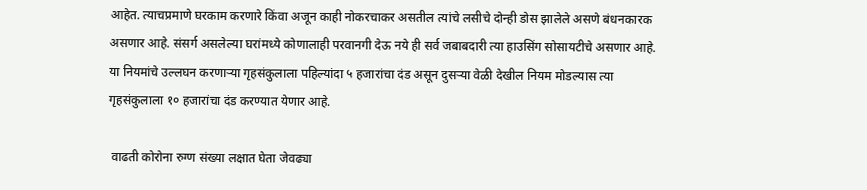आहेत. त्याचप्रमाणे घरकाम करणारे किंवा अजून काही नोकरचाकर असतील त्यांचे लसीचे दोन्ही डोस झालेले असणे बंधनकारक असणार आहे. संसर्ग असलेल्या घरांमध्ये कोणालाही परवानगी देऊ नये ही सर्व जबाबदारी त्या हाउसिंग सोसायटीचे असणार आहे. या नियमांचे उल्लघन करणाऱ्या गृहसंकुलाला पहिल्यांदा ५ हजारांचा दंड असून दुसऱ्या वेळी देखील नियम मोडल्यास त्या गृहसंकुलाला १० हजारांचा दंड करण्यात येणार आहे.

 वाढती कोरोना रुग्ण संख्या लक्षात घेता जेवढ्या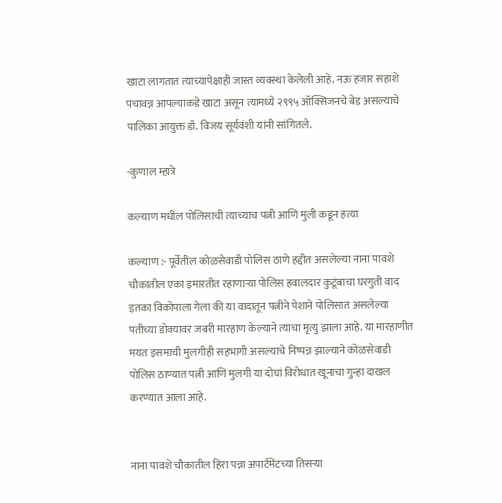खाटा लागतात त्याच्यापेक्षाही जास्त व्यवस्था केलेली आहे. नऊ हजार सहाशे पंचावन्न आपल्याकडे खाटा असून त्यामध्ये २९९५ ऑक्सिजनचे बेड असल्याचे पालिका आयुक्त डॉ. विजय सूर्यवंशी यांनी सांगितले.

-कुणाल म्हात्रे

कल्याण मधील पोलिसाची त्याच्याच पत्नी आणि मुली कडून हत्या

कल्याण :- पूर्वेतील कोळसेवाडी पोलिस ठाणे हद्दीत असलेल्या नाना पावशे चौकातील एका इमारतीत रहाणाऱ्या पोलिस हवालदार कुटूंबाचा घरगुती वाद इतका विकोपाला गेला की या वादातून पत्नीने पेशाने पोलिसात असलेल्या पतीच्या डोक्यावर जबरी मारहाण केल्याने त्याचा मृत्यु झाला आहे. या मारहाणीत मयत इसमाची मुलगीही सहभागी असल्याचे निष्पन्न झाल्याने कोळसेवाडी पोलिस ठाण्यात पत्नी आणि मुलगी या दोघां विरोधात खूनाचा गुन्हा दाखल करण्यात आला आहे.


नाना पावशे चौकातील हिरा पन्ना अपार्टमेंटच्या तिसऱ्या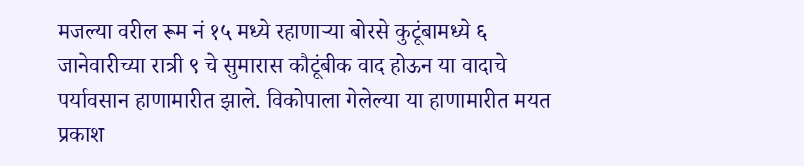मजल्या वरील रूम नं १५ मध्ये रहाणाऱ्या बोरसे कुटूंबामध्ये ६ जानेवारीच्या रात्री ९ चे सुमारास कौटूंबीक वाद होऊन या वादाचे पर्यावसान हाणामारीत झाले. विकोपाला गेलेल्या या हाणामारीत मयत प्रकाश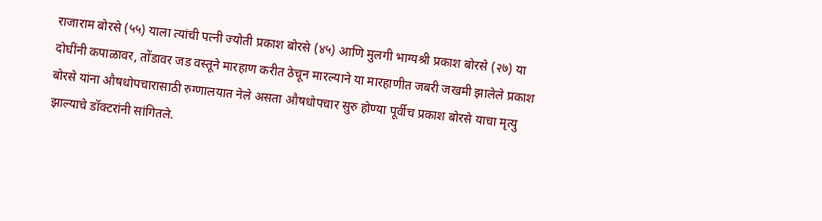राजाराम बोरसे (५५) याला त्यांची पत्नी ज्योती प्रकाश बोरसे (४५) आणि मुलगी भाग्यश्री प्रकाश बोरसे (२७) या दोघींनी कपाळावर, तोंडावर जड वस्तूने मारहाण करीत ठेचून मारल्याने या मारहाणीत जबरी जखमी झालेले प्रकाश बोरसे यांना औषधोपचारासाठी रुग्णालयात नेले असता औषधोपचार सुरु होण्या पूर्वीच प्रकाश बोरसे याचा मृत्यु झाल्याचे डॉक्टरांनी सांगितले.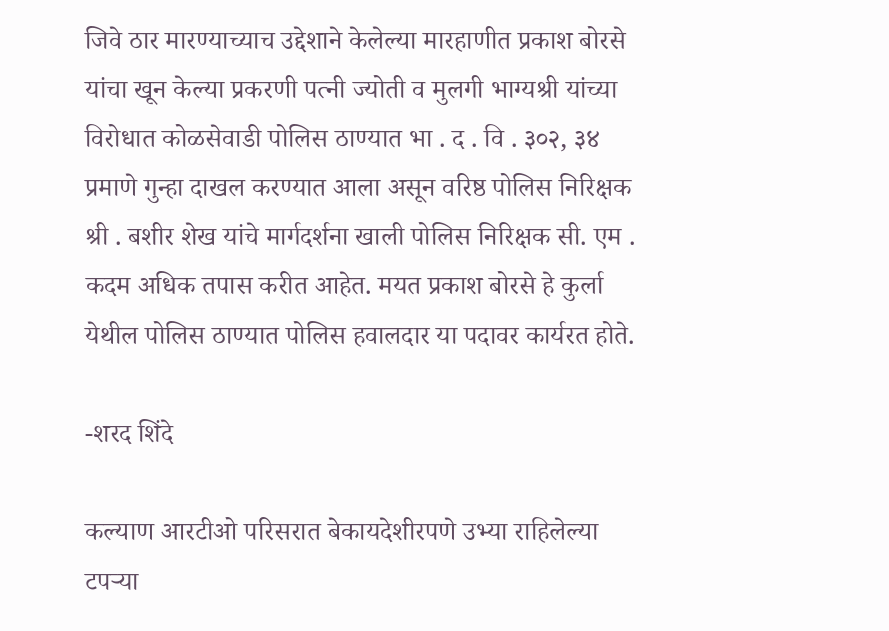जिवे ठार मारण्याच्याच उद्देशाने केलेल्या मारहाणीत प्रकाश बोरसे यांचा खून केल्या प्रकरणी पत्नी ज्योती व मुलगी भाग्यश्री यांच्या विरोधात कोळसेवाडी पोलिस ठाण्यात भा . द . वि . ३०२, ३४ प्रमाणे गुन्हा दाखल करण्यात आला असून वरिष्ठ पोलिस निरिक्षक श्री . बशीर शेख यांचे मार्गदर्शना खाली पोलिस निरिक्षक सी. एम . कदम अधिक तपास करीत आहेत. मयत प्रकाश बोरसे हे कुर्ला येथील पोलिस ठाण्यात पोलिस हवालदार या पदावर कार्यरत होते.

-शरद शिंदे

कल्याण आरटीओ परिसरात बेकायदेशीरपणे उभ्या राहिलेल्या टपऱ्या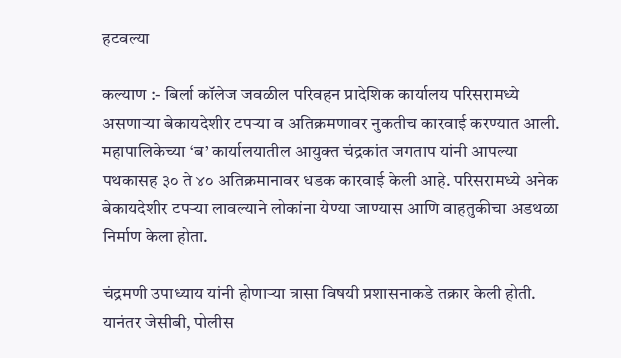हटवल्या

कल्याण :- बिर्ला कॉलेज जवळील परिवहन प्रादेशिक कार्यालय परिसरामध्ये असणाऱ्या बेकायदेशीर टपऱ्या व अतिक्रमणावर नुकतीच कारवाई करण्यात आली. महापालिकेच्या ‘ब’ कार्यालयातील आयुक्त चंद्रकांत जगताप यांनी आपल्या पथकासह ३० ते ४० अतिक्रमानावर धडक कारवाई केली आहे. परिसरामध्ये अनेक बेकायदेशीर टपर्‍या लावल्याने लोकांना येण्या जाण्यास आणि वाहतुकीचा अडथळा निर्माण केला होता.

चंद्रमणी उपाध्याय यांनी होणाऱ्या त्रासा विषयी प्रशासनाकडे तक्रार केली होती. यानंतर जेसीबी, पोलीस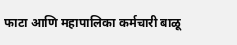फाटा आणि महापालिका कर्मचारी बाळू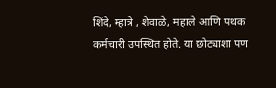शिंदे, म्हात्रे , शेवाळे, महाले आणि पथक कर्मचारी उपस्थित होते. या छोट्याशा पण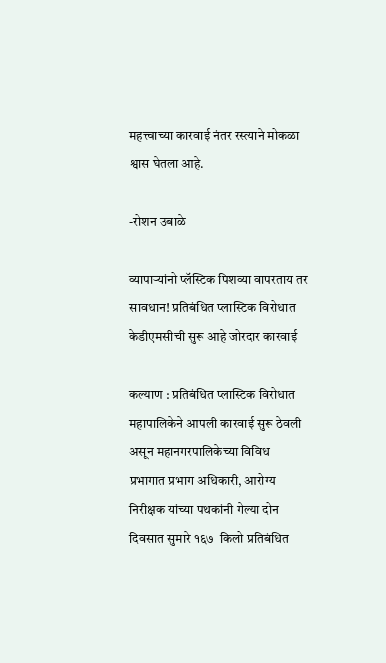महत्त्वाच्या कारवाई नंतर रस्त्याने मोकळा श्वास घेतला आहे.

-रोशन उबाळे

व्यापाऱ्यांनो प्लॅस्टिक पिशव्या वापरताय तर सावधान! प्रतिबंधित प्लास्टिक विरोधात केडीएमसीची सुरू आहे जोरदार कारवाई

कल्याण : प्रतिबंधित प्लास्टिक विरोधात महापालिकेने आपली कारवाई सुरू ठेवली असून महानगरपालिकेच्या विविध  प्रभागात प्रभाग अधिकारी, आरोग्य निरीक्षक यांच्या पथकांनी गेल्या दोन दिवसात सुमारे १६७  किलो प्रतिबंधित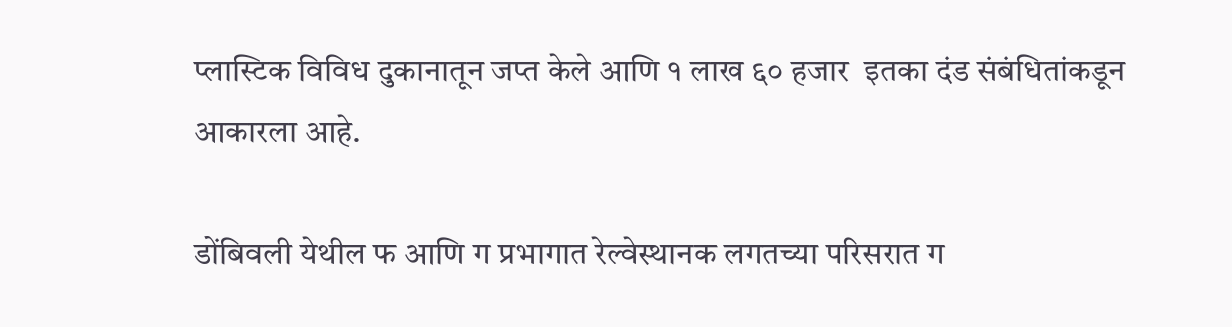प्लास्टिक विविध दुकानातून जप्त केले आणि १ लाख ६० हजार  इतका दंड संबंधितांकडून आकारला आहे.

डोंबिवली येथील फ आणि ग प्रभागात रेल्वेस्थानक लगतच्या परिसरात ग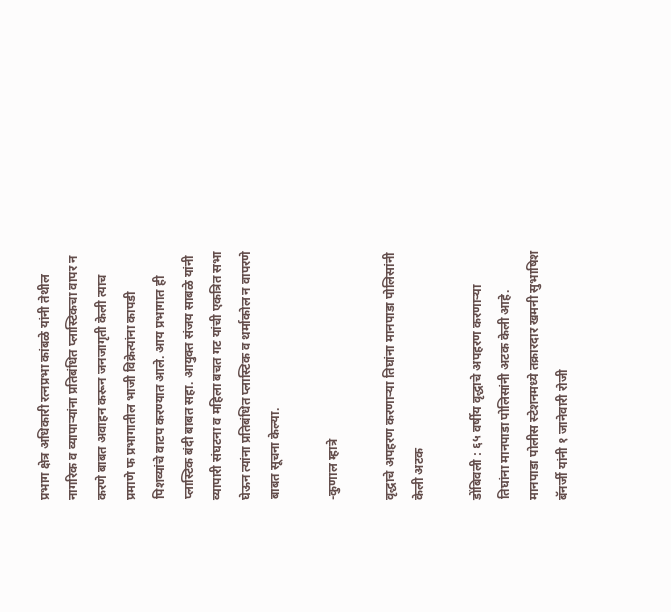प्रभाग क्षेत्र अधिकारी रत्नप्रभा कांबळे यांनी तेथील नागरिक व व्यापाऱ्यांना प्रतिबंधित प्लास्टिकचा वापर न करणे बाबत अवाहन करून जनजागृती केली त्याच प्रमाणे फ प्रभागातील भाजी विक्रेत्यांना कापडी पिशव्यांचे वाटप करण्यात आले. आय प्रभागात ही प्लास्टिक बंदी बाबत सहा. आयुक्त संजय साबळे यांनी व्यापारी संघटना व महिला बचत गट यांची एकत्रित सभा घेऊन त्यांना प्रतिबंधित प्लास्टिक व थर्माकोल न वापरणे बाबत सूचना केल्या.

-कुणाल म्हात्रे

वृद्धाचे अपहरण करणाऱ्या तिघांना मानपाडा पोलिसांनी केली अटक

डोंबिवली : ६५ वर्षीय वृद्धाचे अपहरण करणाऱ्या तिघांना मानपाडा पोलिसांनी अटक केली आहे. मानपाडा पोलीस स्टेशनमध्ये तक्रारदार खमनी सुभाषिश बॅनर्जी यांनी १ जानेवारी रोजी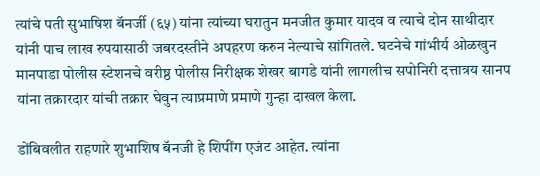त्यांचे पती सुभाषिश बॅनर्जी (६५) यांना त्यांच्या घरातुन मनजीत कुमार यादव व त्याचे दोन साथीदार यांनी पाच लाख रुपयासाठी जबरदस्तीने अपहरण करुन नेल्याचे सांगितले. घटनेचे गांभीर्य ओळखुन मानपाडा पोलीस स्टेशनचे वरीष्ठ पोलीस निरीक्षक शेखर बागडे यांनी लागलीच सपोनिरी दत्तात्रय सानप यांना तक्रारदार यांची तक्रार घेवुन त्याप्रमाणे प्रमाणे गुन्हा दाखल केला.

डोंबिवलीत राहणारे शुभाशिष बॅनजी हे शिपींग एजंट आहेत. त्यांना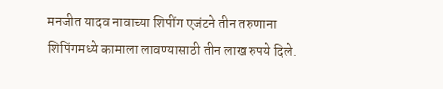मनजीत यादव नावाच्या शिपींग एजंटने तीन तरुणाना शिपिंगमध्ये कामाला लावण्यासाठी तीन लाख रुपये दिले.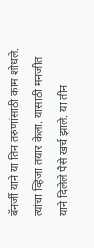बॅनर्जी याने या तिन तरुणांसाठी काम शोधले. त्यांचा व्हिजा तयार केला. यासाठी मनजीत याने दिलेले पैसे खर्च झाले. या तीन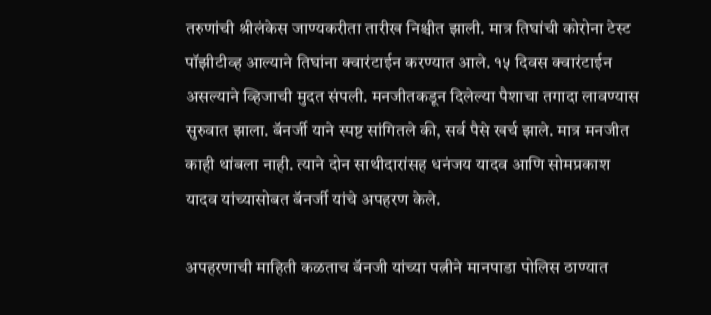तरुणांची श्रीलंकेस जाण्यकरीता तारीख निश्चीत झाली. मात्र तिघांची कोरोना टेस्ट पॉझीटीव्ह आल्याने तिघांना क्वारंटाईन करण्यात आले. १५ दिवस क्वारंटाईन असल्याने व्हिजाची मुदत संपली. मनजीतकडून दिलेल्या पैशाचा तगादा लावण्यास सुरुवात झाला. बॅनर्जी याने स्पष्ट सांगितले की, सर्व पैसे खर्च झाले. मात्र मनजीत काही थांबला नाही. त्याने दोन साथीदारांसह धनंजय यादव आणि सोमप्रकाश यादव यांच्यासोबत बॅनर्जी यांचे अपहरण केले.

अपहरणाची माहिती कळताच बॅनजी यांच्या पत्नीने मानपाडा पोलिस ठाण्यात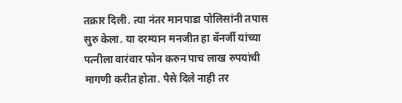तक्रार दिली. त्या नंतर मानपाडा पोलिसांनी तपास सुरु केला. या दरम्यान मनजीत हा बॅनर्जी यांच्या पत्नीला वारंवार फोन करुन पाच लाख रुपयांची मागणी करीत होता. पैसे दिले नाही तर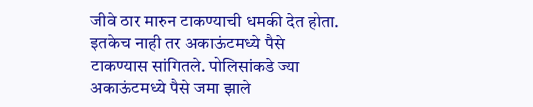जीवे ठार मारुन टाकण्याची धमकी देत होता. इतकेच नाही तर अकाऊंटमध्ये पैसे टाकण्यास सांगितले. पोलिसांकडे ज्या अकाऊंटमध्ये पैसे जमा झाले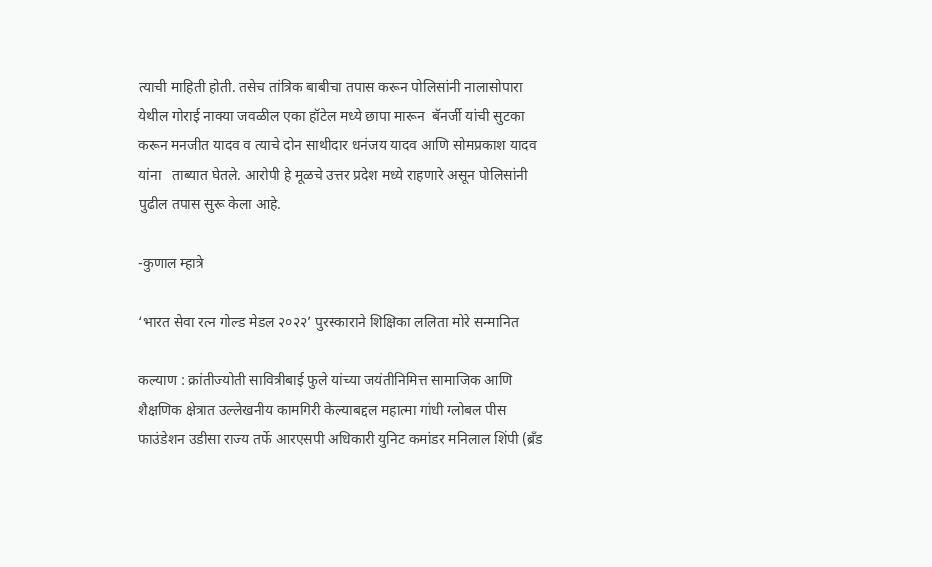त्याची माहिती होती. तसेच तांत्रिक बाबीचा तपास करून पोलिसांनी नालासोपारा येथील गोराई नाक्या जवळील एका हॉटेल मध्ये छापा मारून  बॅनर्जी यांची सुटका करून मनजीत यादव व त्याचे दोन साथीदार धनंजय यादव आणि सोमप्रकाश यादव यांना   ताब्यात घेतले. आरोपी हे मूळचे उत्तर प्रदेश मध्ये राहणारे असून पोलिसांनी पुढील तपास सुरू केला आहे.

-कुणाल म्हात्रे

‘भारत सेवा रत्न गोल्ड मेडल २०२२’ पुरस्काराने शिक्षिका ललिता मोरे सन्मानित

कल्याण : क्रांतीज्योती सावित्रीबाई फुले यांच्या जयंतीनिमित्त सामाजिक आणि शैक्षणिक क्षेत्रात उल्लेखनीय कामगिरी केल्याबद्दल महात्मा गांधी ग्लोबल पीस फाउंडेशन उडीसा राज्य तर्फे आरएसपी अधिकारी युनिट कमांडर मनिलाल शिंपी (ब्रँड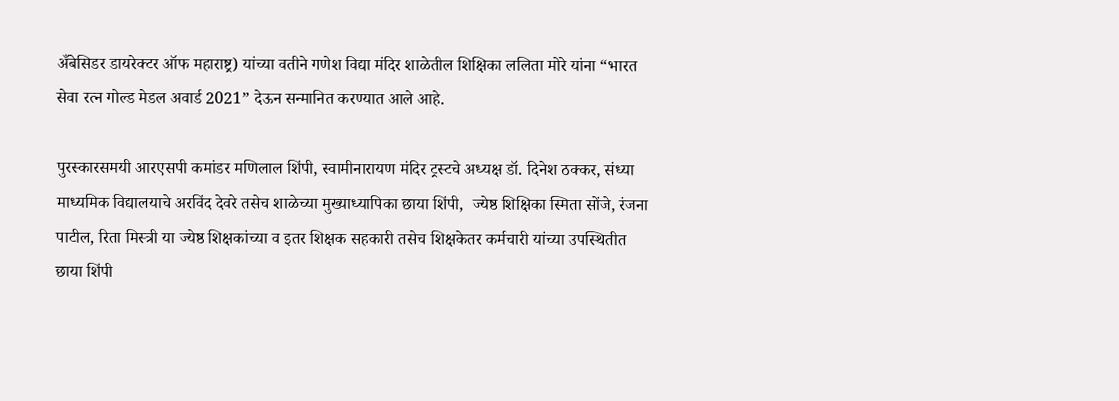अँबेसिडर डायरेक्टर ऑफ महाराष्ट्र) यांच्या वतीने गणेश विद्या मंदिर शाळेतील शिक्षिका ललिता मोरे यांना “भारत सेवा रत्न गोल्ड मेडल अवार्ड 2021” देऊन सन्मानित करण्यात आले आहे.

पुरस्कारसमयी आरएसपी कमांडर मणिलाल शिंपी, स्वामीनारायण मंदिर ट्रस्टचे अध्यक्ष डॉ. दिनेश ठक्कर, संध्या माध्यमिक विद्यालयाचे अरविंद देवरे तसेच शाळेच्या मुख्याध्यापिका छाया शिंपी,  ज्येष्ठ शिक्षिका स्मिता सोंजे, रंजना पाटील, रिता मिस्त्री या ज्येष्ठ शिक्षकांच्या व इतर शिक्षक सहकारी तसेच शिक्षकेतर कर्मचारी यांच्या उपस्थितीत छाया शिंपी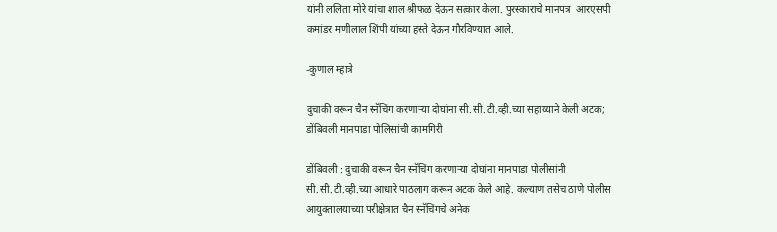यांनी ललिता मोरे यांचा शाल श्रीफळ देऊन सत्कार केला. पुरस्काराचे मानपत्र  आरएसपी कमांडर मणीलाल शिंपी यांच्या हस्ते देऊन गौरविण्यात आले.

-कुणाल म्हात्रे

दुचाकी वरून चैन स्नॅचिंग करणाऱ्या दोघांना सी.सी.टी.व्ही.च्या सहाय्याने केली अटक; डोंबिवली मानपाडा पोलिसांची कामगिरी

डोंबिवली : दुचाकी वरून चैन स्नॅचिंग करणाऱ्या दोघांना मानपाडा पोलीसांनी सी.सी.टी.व्ही.च्या आधारे पाठलाग करून अटक केले आहे. कल्याण तसेच ठाणे पोलीस आयुक्तालयाच्या परीक्षेत्रात चैन स्नॅचिंगचे अनेक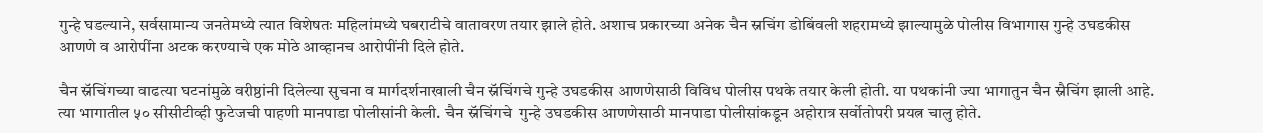गुन्हे घडल्याने, सर्वसामान्य जनतेमध्ये त्यात विशेषतः महिलांमध्ये घबराटीचे वातावरण तयार झाले होते. अशाच प्रकारच्या अनेक चैन स्नचिंग डोबिंवली शहरामध्ये झाल्यामुळे पोलीस विभागास गुन्हे उघडकीस आणणे व आरोपींना अटक करण्याचे एक मोठे आव्हानच आरोपींनी दिले होते.

चैन स्नॅचिंगच्या वाढत्या घटनांमुळे वरीष्ठांनी दिलेल्या सुचना व मार्गदर्शनाखाली चैन स्नॅचिंगचे गुन्हे उघडकीस आणणेसाठी विविध पोलीस पथके तयार केली होती. या पथकांनी ज्या भागातुन चैन स्नैचिंग झाली आहे. त्या भागातील ५० सीसीटीव्ही फुटेजची पाहणी मानपाडा पोलीसांनी केली. चैन स्नॅचिंगचे  गुन्हे उघडकीस आणणेसाठी मानपाडा पोलीसांकडून अहोरात्र सर्वोतोपरी प्रयत्न चालु होते.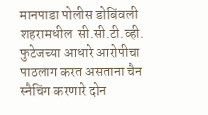मानपाडा पोलीस डोबिंवली शहरामधील  सी.सी.टी.व्ही. फुटेजच्या आधारे आरोपीचा पाठलाग करत असताना चैन स्नैचिंग करणारे दोन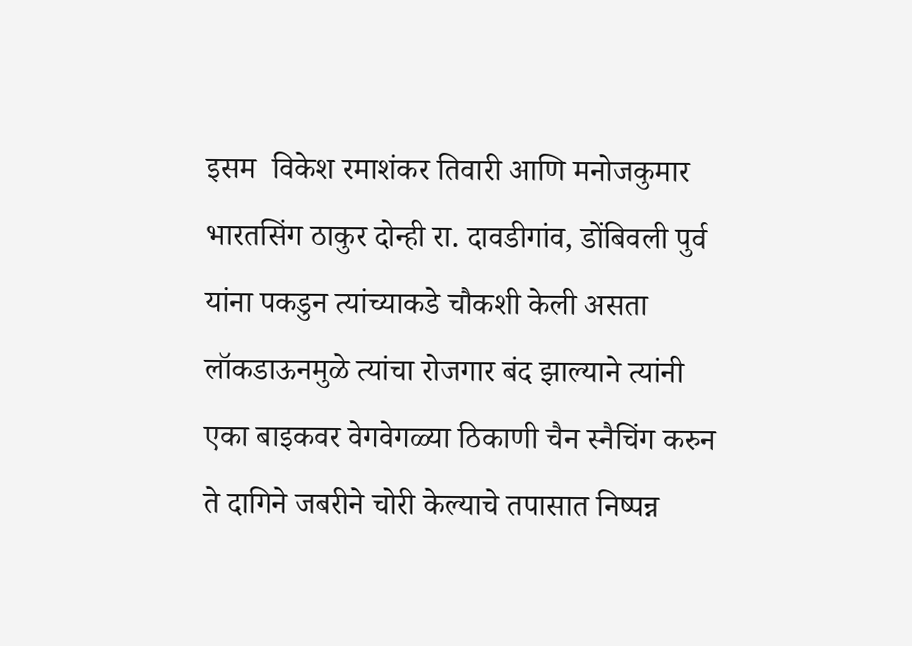इसम  विकेश रमाशंकर तिवारी आणि मनोजकुमार भारतसिंग ठाकुर दोन्ही रा. दावडीगांव, डोंबिवली पुर्व यांना पकडुन त्यांच्याकडे चौकशी केली असता लॉकडाऊनमुळे त्यांचा रोजगार बंद झाल्याने त्यांनी एका बाइकवर वेगवेगळ्या ठिकाणी चैन स्नैचिंग करुन ते दागिने जबरीने चोरी केल्याचे तपासात निष्पन्न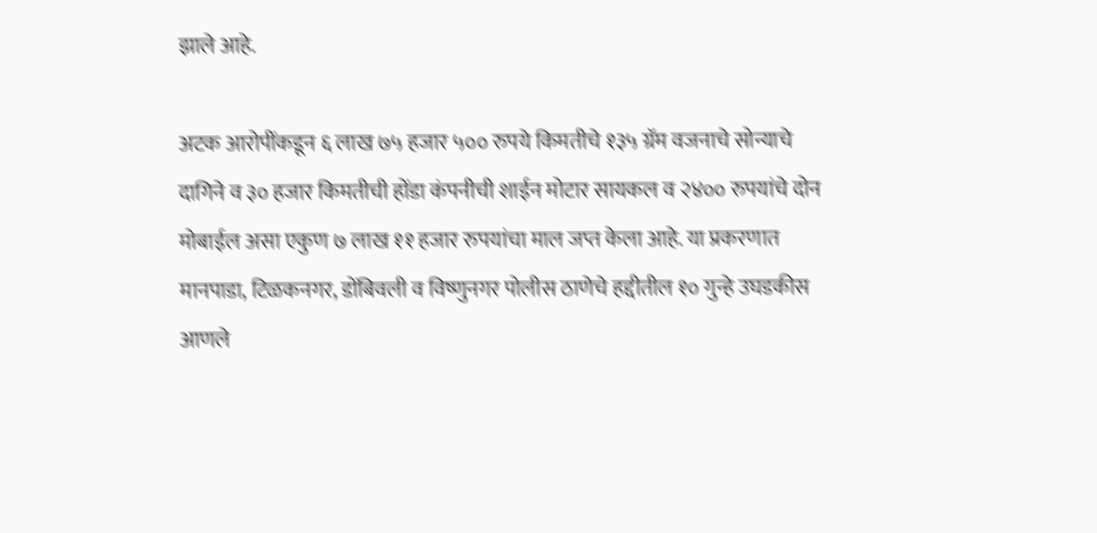झाले आहे.

अटक आरोपींकडून ६ लाख ७५ हजार ५०० रुपये किमतीचे १३५ ग्रॅम वजनाचे सोन्याचे दागिने व ३० हजार किमतीची होंडा कंपनीची शाईन मोटार सायकल व २४०० रुपयांचे दोन मोबाईल असा एकुण ७ लाख ११ हजार रुपयांचा माल जप्त केला आहे. या प्रकरणात मानपाडा, टिळकनगर, डोंबिवली व विष्णुनगर पोलीस ठाणेचे हद्दीतील १० गुन्हे उघडकीस आणले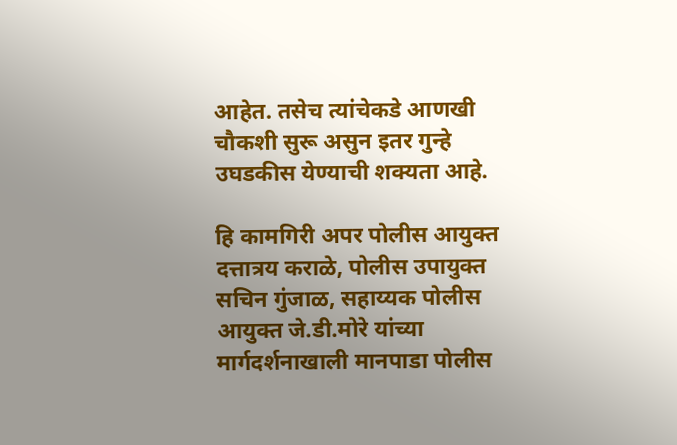आहेत. तसेच त्यांचेकडे आणखी चौकशी सुरू असुन इतर गुन्हे उघडकीस येण्याची शक्यता आहे.

हि कामगिरी अपर पोलीस आयुक्त दत्तात्रय कराळे, पोलीस उपायुक्त सचिन गुंजाळ, सहाय्यक पोलीस आयुक्त जे.डी.मोरे यांच्या मार्गदर्शनाखाली मानपाडा पोलीस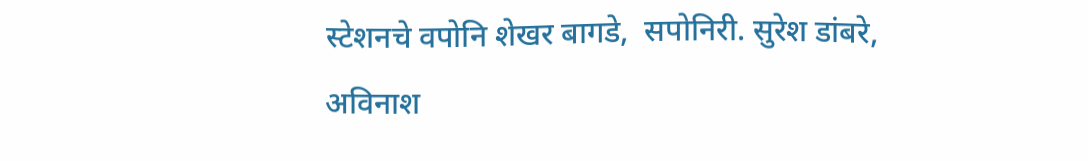स्टेशनचे वपोनि शेखर बागडे,  सपोनिरी. सुरेश डांबरे, अविनाश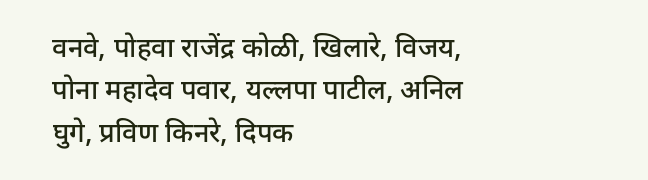वनवे, पोहवा राजेंद्र कोळी, खिलारे, विजय, पोना महादेव पवार, यल्लपा पाटील, अनिल घुगे, प्रविण किनरे, दिपक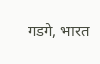गडगे, भारत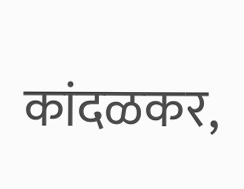कांदळकर,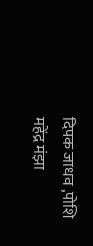दिपक जाधव ,पोशि महेंद्र मंझा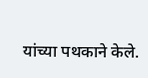यांच्या पथकाने केले.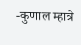-कुणाल म्हात्रे